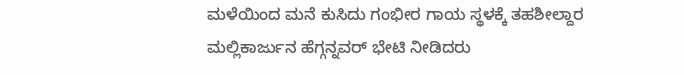ಮಳೆಯಿಂದ ಮನೆ ಕುಸಿದು ಗಂಭೀರ ಗಾಯ ಸ್ಥಳಕ್ಕೆ ತಹಶೀಲ್ದಾರ ಮಲ್ಲಿಕಾರ್ಜುನ ಹೆಗ್ಗನ್ನವರ್ ಭೇಟಿ ನೀಡಿದರು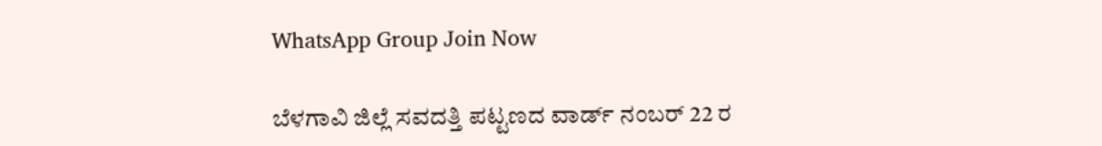WhatsApp Group Join Now

ಬೆಳಗಾವಿ ಜಿಲ್ಲೆ ಸವದತ್ತಿ ಪಟ್ಟಣದ ವಾರ್ಡ್ ನಂಬರ್ 22 ರ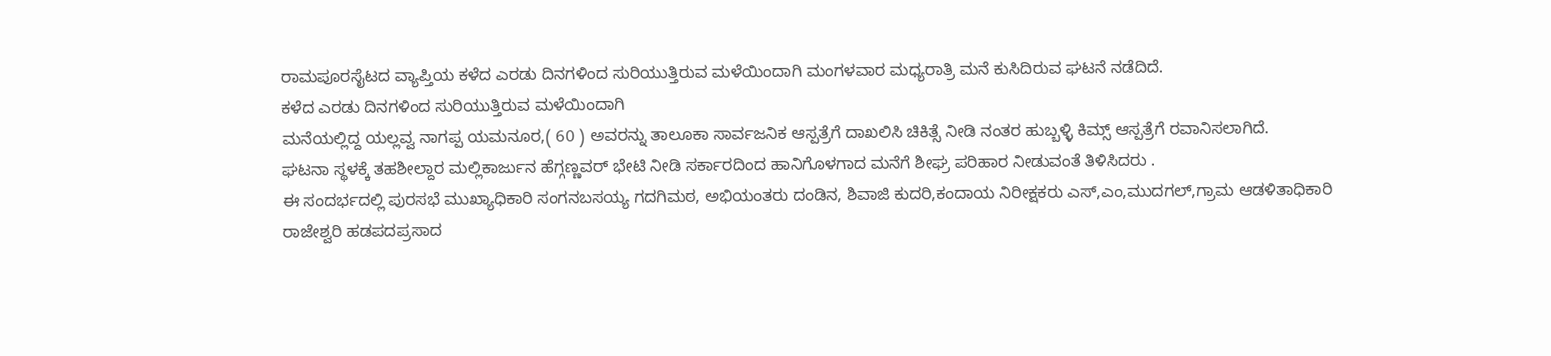ರಾಮಪೂರಸೈಟದ ವ್ಯಾಪ್ತಿಯ ಕಳೆದ ಎರಡು ದಿನಗಳಿಂದ ಸುರಿಯುತ್ತಿರುವ ಮಳೆಯಿಂದಾಗಿ ಮಂಗಳವಾರ ಮಧ್ಯರಾತ್ರಿ ಮನೆ ಕುಸಿದಿರುವ ಘಟನೆ ನಡೆದಿದೆ.
ಕಳೆದ ಎರಡು ದಿನಗಳಿಂದ ಸುರಿಯುತ್ತಿರುವ ಮಳೆಯಿಂದಾಗಿ
ಮನೆಯಲ್ಲಿದ್ದ ಯಲ್ಲವ್ವ ನಾಗಪ್ಪ ಯಮನೂರ,( 60 ) ಅವರನ್ನು ತಾಲೂಕಾ ಸಾರ್ವಜನಿಕ ಆಸ್ಪತ್ರೆಗೆ ದಾಖಲಿಸಿ ಚಿಕಿತ್ಸೆ ನೀಡಿ ನಂತರ ಹುಬ್ಬಳ್ಳಿ ಕಿಮ್ಸ್ ಆಸ್ಪತ್ರೆಗೆ ರವಾನಿಸಲಾಗಿದೆ.
ಘಟನಾ ಸ್ಥಳಕ್ಕೆ ತಹಶೀಲ್ದಾರ ಮಲ್ಲಿಕಾರ್ಜುನ ಹೆಗ್ಗಣ್ಣವರ್ ಭೇಟಿ ನೀಡಿ ಸರ್ಕಾರದಿಂದ ಹಾನಿಗೊಳಗಾದ ಮನೆಗೆ ಶೀಘ್ರ ಪರಿಹಾರ ನೀಡುವಂತೆ ತಿಳಿಸಿದರು .
ಈ ಸಂದರ್ಭದಲ್ಲಿ ಪುರಸಭೆ ಮುಖ್ಯಾಧಿಕಾರಿ ಸಂಗನಬಸಯ್ಯ ಗದಗಿಮಠ, ಅಭಿಯಂತರು ದಂಡಿನ, ಶಿವಾಜಿ ಕುದರಿ,ಕಂದಾಯ ನಿರೀಕ್ಷಕರು ಎಸ್,ಎಂ,ಮುದಗಲ್,ಗ್ರಾಮ ಆಡಳಿತಾಧಿಕಾರಿ
ರಾಜೇಶ್ವರಿ ಹಡಪದಪ್ರಸಾದ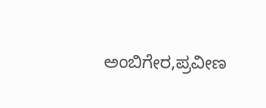ಅಂಬಿಗೇರ,ಪ್ರವೀಣ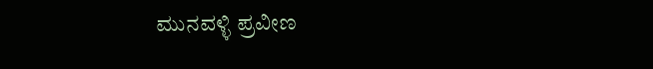ಮುನವಳ್ಳಿ ಪ್ರವೀಣ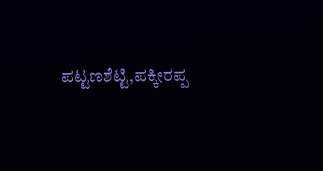ಪಟ್ಟಣಶೆಟ್ಟಿ,ಪಕ್ಕೀರಪ್ಪ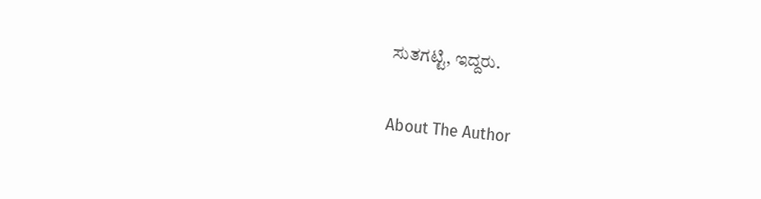ಸುತಗಟ್ಟಿ, ಇದ್ದರು.

About The Author